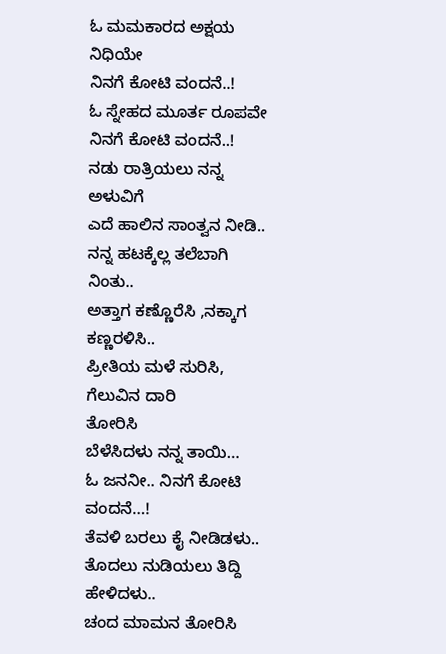ಓ ಮಮಕಾರದ ಅಕ್ಷಯ ನಿಧಿಯೇ
ನಿನಗೆ ಕೋಟಿ ವಂದನೆ..!
ಓ ಸ್ನೇಹದ ಮೂರ್ತ ರೂಪವೇ
ನಿನಗೆ ಕೋಟಿ ವಂದನೆ..!
ನಡು ರಾತ್ರಿಯಲು ನನ್ನ ಅಳುವಿಗೆ
ಎದೆ ಹಾಲಿನ ಸಾಂತ್ವನ ನೀಡಿ..
ನನ್ನ ಹಟಕ್ಕೆಲ್ಲ ತಲೆಬಾಗಿ ನಿಂತು..
ಅತ್ತಾಗ ಕಣ್ಣೊರೆಸಿ ,ನಕ್ಕಾಗ ಕಣ್ಣರಳಿಸಿ..
ಪ್ರೀತಿಯ ಮಳೆ ಸುರಿಸಿ, ಗೆಲುವಿನ ದಾರಿ
ತೋರಿಸಿ
ಬೆಳೆಸಿದಳು ನನ್ನ ತಾಯಿ…
ಓ ಜನನೀ.. ನಿನಗೆ ಕೋಟಿ ವಂದನೆ…!
ತೆವಳಿ ಬರಲು ಕೈ ನೀಡಿಡಳು..
ತೊದಲು ನುಡಿಯಲು ತಿದ್ದಿ ಹೇಳಿದಳು..
ಚಂದ ಮಾಮನ ತೋರಿಸಿ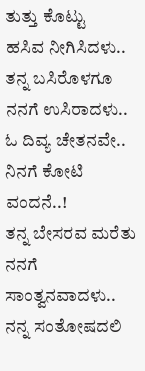ತುತ್ತು ಕೊಟ್ಟು
ಹಸಿವ ನೀಗಿಸಿದಳು..
ತನ್ನ ಬಸಿರೊಳಗೂ ನನಗೆ ಉಸಿರಾದಳು..
ಓ ದಿವ್ಯ ಚೇತನವೇ.. ನಿನಗೆ ಕೋಟಿ
ವಂದನೆ..!
ತನ್ನ ಬೇಸರವ ಮರೆತು ನನಗೆ
ಸಾಂತ್ವನವಾದಳು..
ನನ್ನ ಸಂತೋಷದಲಿ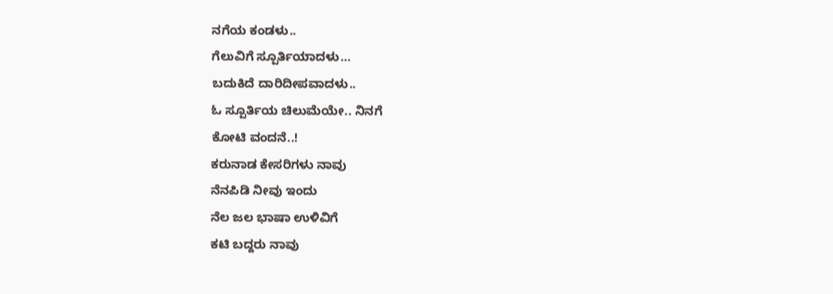ನಗೆಯ ಕಂಡಳು..
ಗೆಲುವಿಗೆ ಸ್ಪೂರ್ತಿಯಾದಳು…
ಬದುಕಿದೆ ದಾರಿದೀಪವಾದಳು..
ಓ ಸ್ಪೂರ್ತಿಯ ಚಿಲುಮೆಯೇ.. ನಿನಗೆ
ಕೋಟಿ ವಂದನೆ..!
ಕರುನಾಡ ಕೇಸರಿಗಳು ನಾವು
ನೆನಪಿಡಿ ನೀವು ಇಂದು
ನೆಲ ಜಲ ಭಾಷಾ ಉಳಿವಿಗೆ
ಕಟಿ ಬದ್ದರು ನಾವು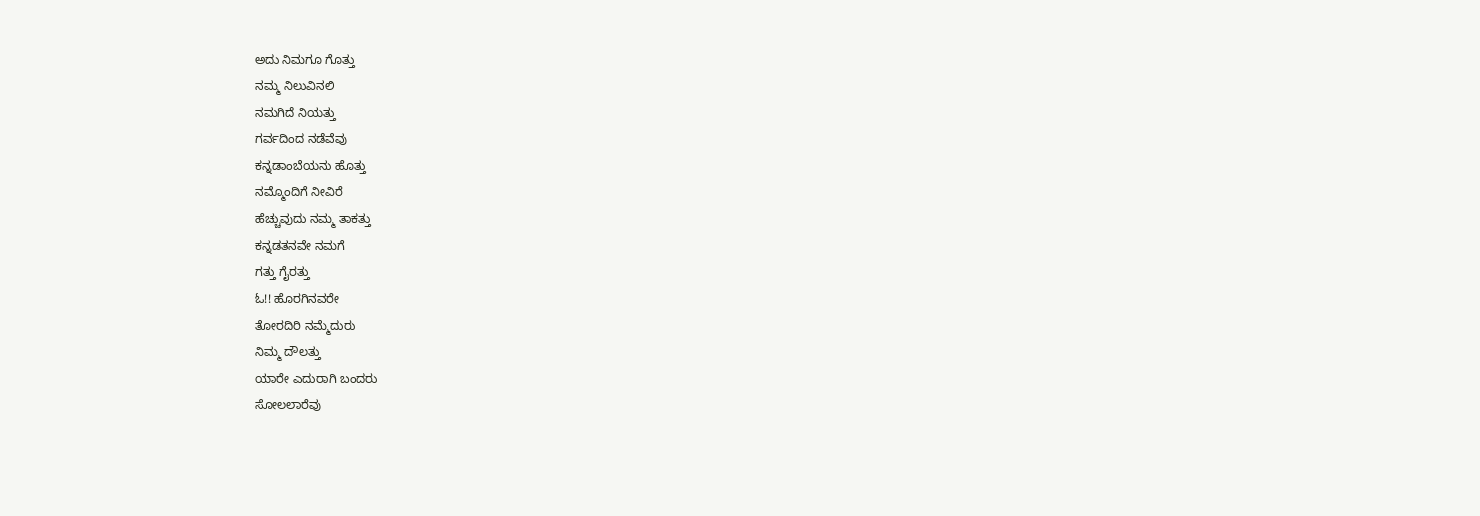ಅದು ನಿಮಗೂ ಗೊತ್ತು
ನಮ್ಮ ನಿಲುವಿನಲಿ
ನಮಗಿದೆ ನಿಯತ್ತು
ಗರ್ವದಿಂದ ನಡೆವೆವು
ಕನ್ನಡಾಂಬೆಯನು ಹೊತ್ತು
ನಮ್ಮೊಂದಿಗೆ ನೀವಿರೆ
ಹೆಚ್ಚುವುದು ನಮ್ಮ ತಾಕತ್ತು
ಕನ್ನಡತನವೇ ನಮಗೆ
ಗತ್ತು ಗೈರತ್ತು
ಓ!! ಹೊರಗಿನವರೇ
ತೋರದಿರಿ ನಮ್ಮೆದುರು
ನಿಮ್ಮ ದೌಲತ್ತು
ಯಾರೇ ಎದುರಾಗಿ ಬಂದರು
ಸೋಲಲಾರೆವು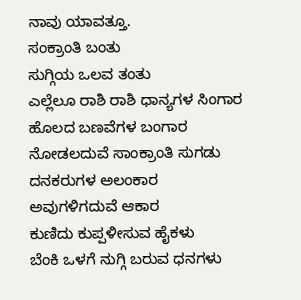ನಾವು ಯಾವತ್ತೂ.
ಸಂಕ್ರಾಂತಿ ಬಂತು
ಸುಗ್ಗಿಯ ಒಲವ ತಂತು
ಎಲ್ಲೆಲೂ ರಾಶಿ ರಾಶಿ ಧಾನ್ಯಗಳ ಸಿಂಗಾರ
ಹೊಲದ ಬಣವೆಗಳ ಬಂಗಾರ
ನೋಡಲದುವೆ ಸಾಂಕ್ರಾಂತಿ ಸುಗಡು
ದನಕರುಗಳ ಅಲಂಕಾರ
ಅವುಗಳಿಗದುವೆ ಆಕಾರ
ಕುಣಿದು ಕುಪ್ಪಳೀಸುವ ಹೈಕಳು
ಬೆಂಕಿ ಒಳಗೆ ನುಗ್ಗಿ ಬರುವ ಧನಗಳು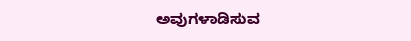ಅವುಗಳಾಡಿಸುವ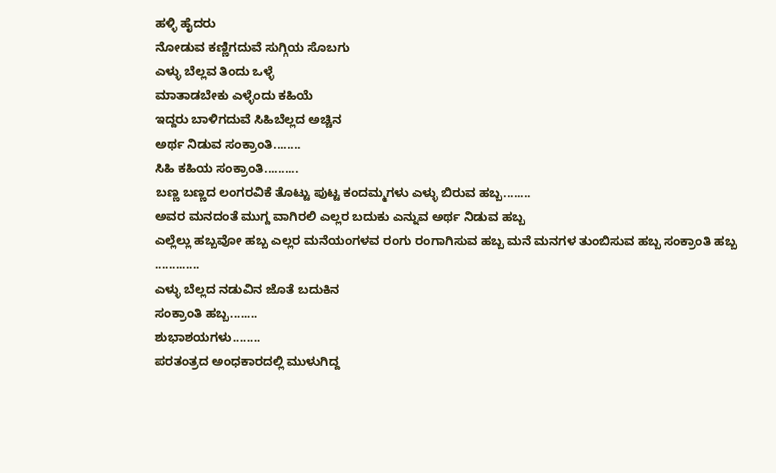ಹಳ್ಳಿ ಹೈದರು
ನೋಡುವ ಕಣ್ಣಿಗದುವೆ ಸುಗ್ಗಿಯ ಸೊಬಗು
ಎಳ್ಳು ಬೆಲ್ಲವ ತಿಂದು ಒಳ್ಳೆ
ಮಾತಾಡಬೇಕು ಎಳ್ಳೆಂದು ಕಹಿಯೆ
ಇದ್ದರು ಬಾಳಿಗದುವೆ ಸಿಹಿಬೆಲ್ಲದ ಅಚ್ಚಿನ
ಅರ್ಥ ನಿಡುವ ಸಂಕ್ರಾಂತಿ........
ಸಿಹಿ ಕಹಿಯ ಸಂಕ್ರಾಂತಿ..........
ಬಣ್ಣ ಬಣ್ಣದ ಲಂಗರವಿಕೆ ತೊಟ್ಟು ಪುಟ್ಟ ಕಂದಮ್ಮಗಳು ಎಳ್ಳು ಬಿರುವ ಹಬ್ಬ........
ಅವರ ಮನದಂತೆ ಮುಗ್ದ ವಾಗಿರಲಿ ಎಲ್ಲರ ಬದುಕು ಎನ್ನುವ ಅರ್ಥ ನಿಡುವ ಹಬ್ಬ
ಎಲ್ಲೆಲ್ಲು ಹಬ್ಬವೋ ಹಬ್ಬ ಎಲ್ಲರ ಮನೆಯಂಗಳವ ರಂಗು ರಂಗಾಗಿಸುವ ಹಬ್ಬ ಮನೆ ಮನಗಳ ತುಂಬಿಸುವ ಹಬ್ಬ ಸಂಕ್ರಾಂತಿ ಹಬ್ಬ .............
ಎಳ್ಳು ಬೆಲ್ಲದ ನಡುವಿನ ಜೊತೆ ಬದುಕಿನ
ಸಂಕ್ರಾಂತಿ ಹಬ್ಬ........
ಶುಭಾಶಯಗಳು........
ಪರತಂತ್ರದ ಅಂಧಕಾರದಲ್ಲಿ ಮುಳುಗಿದ್ದ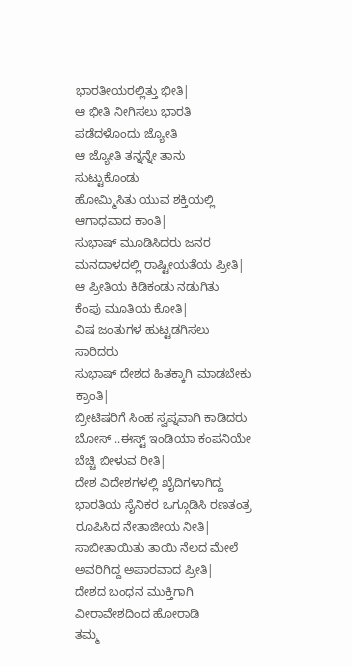ಭಾರತೀಯರಲ್ಲಿತ್ತು ಭೀತಿ|
ಆ ಭೀತಿ ನೀಗಿಸಲು ಭಾರತಿ
ಪಡೆದಳೊಂದು ಜ್ಯೋತಿ
ಆ ಜ್ಯೋತಿ ತನ್ನನ್ನೇ ತಾನು ಸುಟ್ಟುಕೊಂಡು
ಹೋಮ್ಮಿಸಿತು ಯುವ ಶಕ್ತಿಯಲ್ಲಿ ಆಗಾಧವಾದ ಕಾಂತಿ|
ಸುಭಾಷ್ ಮೂಡಿಸಿದರು ಜನರ ಮನದಾಳದಲ್ಲಿ ರಾಷ್ಟೀಯತೆಯ ಪ್ರೀತಿ|
ಆ ಪ್ರೀತಿಯ ಕಿಡಿಕಂಡು ನಡುಗಿತು
ಕೆಂಪು ಮೂತಿಯ ಕೋತಿ|
ವಿಷ ಜಂತುಗಳ ಹುಟ್ಟಡಗಿಸಲು ಸಾರಿದರು
ಸುಭಾಷ್ ದೇಶದ ಹಿತಕ್ಕಾಗಿ ಮಾಡಬೇಕು
ಕ್ರಾಂತಿ|
ಬ್ರೀಟಿಷರಿಗೆ ಸಿಂಹ ಸ್ವಪ್ನವಾಗಿ ಕಾಡಿದರು ಬೋಸ್ ..ಈಸ್ಟ್ ಇಂಡಿಯಾ ಕಂಪನಿಯೇ ಬೆಚ್ಚಿ ಬೀಳುವ ರೀತಿ|
ದೇಶ ವಿದೇಶಗಳಲ್ಲಿ ಖೈದಿಗಳಾಗಿದ್ದ
ಭಾರತಿಯ ಸೈನಿಕರ ಒಗ್ಗೂಡಿಸಿ ರಣತಂತ್ರ
ರೂಪಿಸಿದ ನೇತಾಜೀಯ ನೀತಿ|
ಸಾಬೀತಾಯಿತು ತಾಯಿ ನೆಲದ ಮೇಲೆ ಅವರಿಗಿದ್ದ ಅಪಾರವಾದ ಪ್ರೀತಿ|
ದೇಶದ ಬಂಧನ ಮುಕ್ತಿಗಾಗಿ ವೀರಾವೇಶದಿಂದ ಹೋರಾಡಿ
ತಮ್ಮ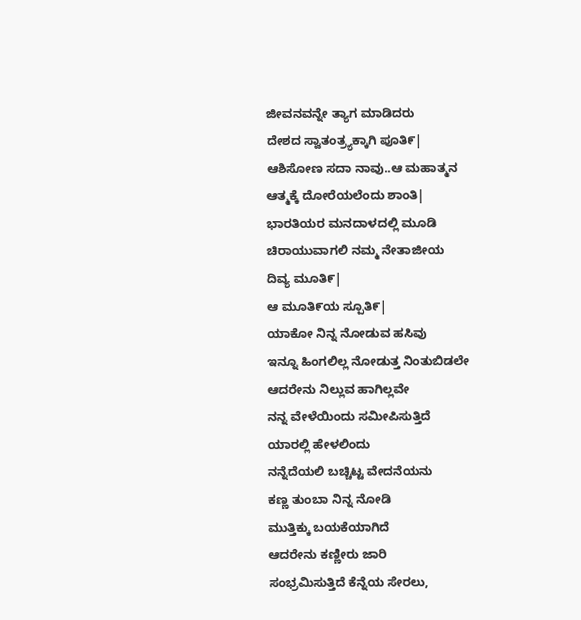ಜೀವನವನ್ನೇ ತ್ಯಾಗ ಮಾಡಿದರು
ದೇಶದ ಸ್ವಾತಂತ್ರ್ಯಕ್ಕಾಗಿ ಪೂತಿ೯|
ಆಶಿಸೋಣ ಸದಾ ನಾವು..ಆ ಮಹಾತ್ಮನ
ಆತ್ಮಕ್ಕೆ ದೋರೆಯಲೆಂದು ಶಾಂತಿ|
ಭಾರತಿಯರ ಮನದಾಳದಲ್ಲಿ ಮೂಡಿ
ಚಿರಾಯುವಾಗಲಿ ನಮ್ಮ ನೇತಾಜೀಯ
ದಿವ್ಯ ಮೂತಿ೯|
ಆ ಮೂತಿ೯ಯ ಸ್ಪೂತಿ೯|
ಯಾಕೋ ನಿನ್ನ ನೋಡುವ ಹಸಿವು
ಇನ್ನೂ ಹಿಂಗಲಿಲ್ಲ ನೋಡುತ್ತ ನಿಂತುಬಿಡಲೇ
ಆದರೇನು ನಿಲ್ಲುವ ಹಾಗಿಲ್ಲವೇ
ನನ್ನ ವೇಳೆಯಿಂದು ಸಮೀಪಿಸುತ್ತಿದೆ
ಯಾರಲ್ಲಿ ಹೇಳಲಿಂದು
ನನ್ನೆದೆಯಲಿ ಬಚ್ಚಿಟ್ಟ ವೇದನೆಯನು
ಕಣ್ಣ ತುಂಬಾ ನಿನ್ನ ನೋಡಿ
ಮುತ್ತಿಕ್ಕು ಬಯಕೆಯಾಗಿದೆ
ಆದರೇನು ಕಣ್ಣೀರು ಜಾರಿ
ಸಂಭ್ರಮಿಸುತ್ತಿದೆ ಕೆನ್ನೆಯ ಸೇರಲು,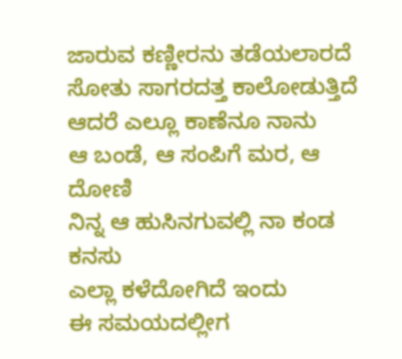ಜಾರುವ ಕಣ್ಣೀರನು ತಡೆಯಲಾರದೆ
ಸೋತು ಸಾಗರದತ್ತ ಕಾಲೋಡುತ್ತಿದೆ
ಆದರೆ ಎಲ್ಲೂ ಕಾಣೆನೂ ನಾನು
ಆ ಬಂಡೆ, ಆ ಸಂಪಿಗೆ ಮರ, ಆ ದೋಣಿ
ನಿನ್ನ ಆ ಹುಸಿನಗುವಲ್ಲಿ ನಾ ಕಂಡ ಕನಸು
ಎಲ್ಲಾ ಕಳೆದೋಗಿದೆ ಇಂದು
ಈ ಸಮಯದಲ್ಲೀಗ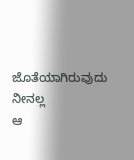ಜೊತೆಯಾಗಿರುವುದು ನೀನಲ್ಲ
ಆ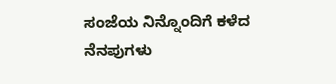ಸಂಜೆಯ ನಿನ್ನೊಂದಿಗೆ ಕಳೆದ ನೆನಪುಗಳು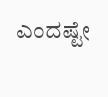ಎಂದಷ್ಟೇ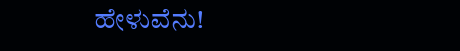ಹೇಳುವೆನು!